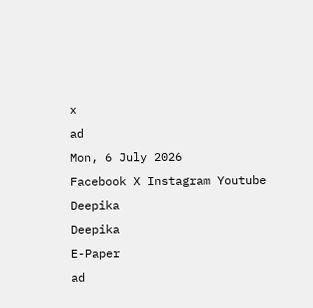x
ad
Mon, 6 July 2026
Facebook X Instagram Youtube
Deepika
Deepika
E-Paper
ad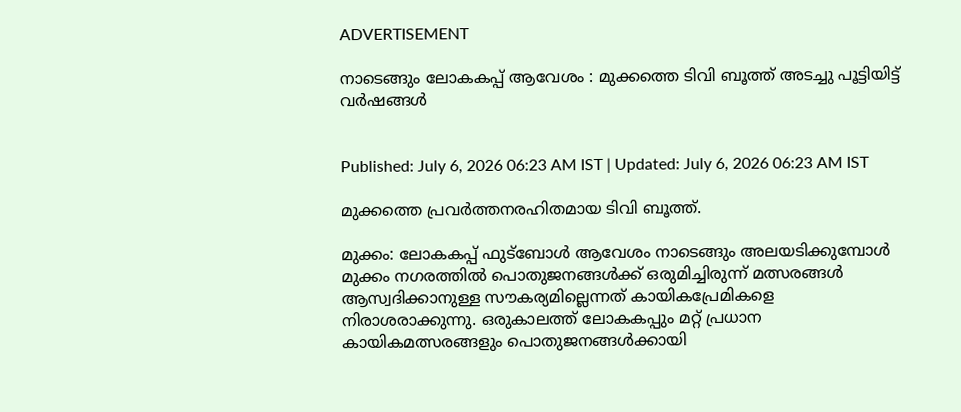ADVERTISEMENT

നാടെങ്ങും ലോകകപ്പ് ആവേശം : മുക്കത്തെ ടിവി ബൂത്ത് അടച്ചു പൂട്ടിയിട്ട് വർഷങ്ങൾ


Published: July 6, 2026 06:23 AM IST | Updated: July 6, 2026 06:23 AM IST

മുക്കത്തെ പ്രവർത്തനരഹിതമായ ടിവി ബൂത്ത്.

മുക്കം: ലോകകപ്പ് ഫുട്ബോൾ ആവേശം നാടെങ്ങും അലയടിക്കുമ്പോൾ മുക്കം നഗരത്തിൽ പൊതുജനങ്ങൾക്ക് ഒരുമിച്ചിരുന്ന് മത്സരങ്ങൾ ആസ്വദിക്കാനുള്ള സൗകര്യമില്ലെന്നത് കായികപ്രേമികളെ നിരാശരാക്കുന്നു. ഒരുകാലത്ത് ലോകകപ്പും മറ്റ് പ്രധാന കായികമത്സരങ്ങളും പൊതുജനങ്ങൾക്കായി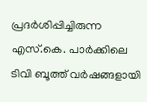പ്രദർശിപ്പിച്ചിരുന്ന എസ്.കെ. പാർക്കിലെ ടിവി ബൂത്ത് വർഷങ്ങളായി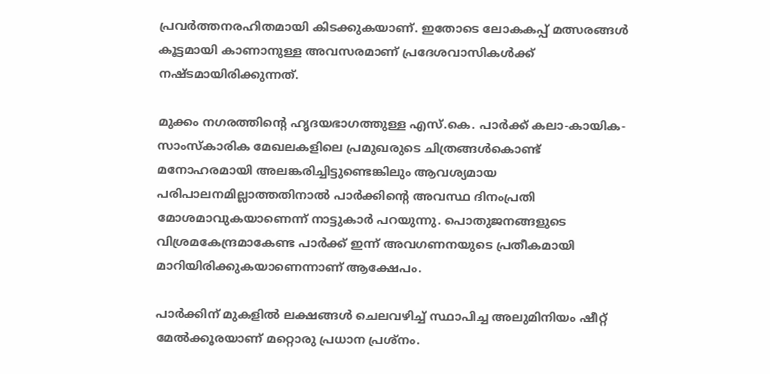പ്രവർത്തനരഹിതമായി കിടക്കുകയാണ്. ഇതോടെ ലോകകപ്പ് മത്സരങ്ങൾ കൂട്ടമായി കാണാനുള്ള അവസരമാണ് പ്രദേശവാസികൾക്ക് നഷ്ടമായിരിക്കുന്നത്.

മുക്കം നഗരത്തിന്‍റെ ഹൃദയഭാഗത്തുള്ള എസ്.കെ. പാർക്ക് കലാ-കായിക-സാംസ്കാരിക മേഖലകളിലെ പ്രമുഖരുടെ ചിത്രങ്ങൾകൊണ്ട് മനോഹരമായി അലങ്കരിച്ചിട്ടുണ്ടെങ്കിലും ആവശ്യമായ പരിപാലനമില്ലാത്തതിനാൽ പാർക്കിന്‍റെ അവസ്ഥ ദിനംപ്രതി മോശമാവുകയാണെന്ന് നാട്ടുകാർ പറയുന്നു. പൊതുജനങ്ങളുടെ വിശ്രമകേന്ദ്രമാകേണ്ട പാർക്ക് ഇന്ന് അവഗണനയുടെ പ്രതീകമായി മാറിയിരിക്കുകയാണെന്നാണ് ആക്ഷേപം.

പാർക്കിന് മുകളിൽ ലക്ഷങ്ങൾ ചെലവഴിച്ച് സ്ഥാപിച്ച അലുമിനിയം ഷീറ്റ് മേൽക്കൂരയാണ് മറ്റൊരു പ്രധാന പ്രശ്നം.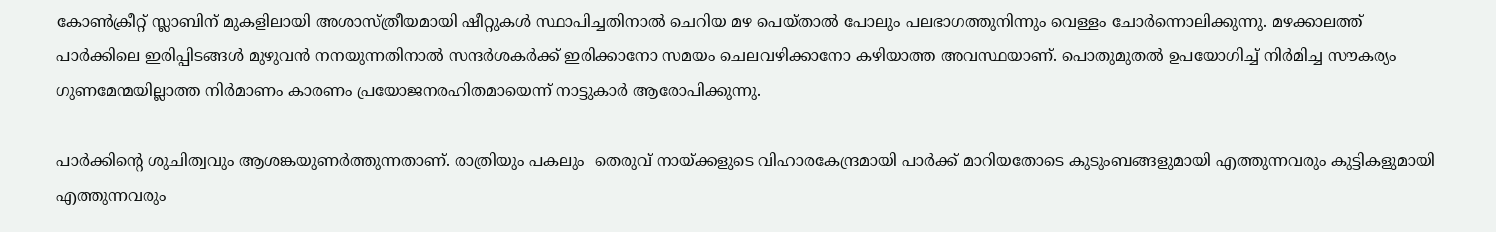കോൺക്രീറ്റ് സ്ലാബിന് മുകളിലായി അശാസ്ത്രീയമായി ഷീറ്റുകൾ സ്ഥാപിച്ചതിനാൽ ചെറിയ മഴ പെയ്താൽ പോലും പലഭാഗത്തുനിന്നും വെള്ളം ചോർന്നൊലിക്കുന്നു. മഴക്കാലത്ത് പാർക്കിലെ ഇരിപ്പിടങ്ങൾ മുഴുവൻ നനയുന്നതിനാൽ സന്ദർശകർക്ക് ഇരിക്കാനോ സമയം ചെലവഴിക്കാനോ കഴിയാത്ത അവസ്ഥയാണ്. പൊതുമുതൽ ഉപയോഗിച്ച് നിർമിച്ച സൗകര്യം ഗുണമേന്മയില്ലാത്ത നിർമാണം കാരണം പ്രയോജനരഹിതമായെന്ന് നാട്ടുകാർ ആരോപിക്കുന്നു.

പാർക്കിന്‍റെ ശുചിത്വവും ആശങ്കയുണർത്തുന്നതാണ്. രാത്രിയും പകലും  തെരുവ് നായ്ക്കളുടെ വിഹാരകേന്ദ്രമായി പാർക്ക് മാറിയതോടെ കുടുംബങ്ങളുമായി എത്തുന്നവരും കുട്ടികളുമായി എത്തുന്നവരും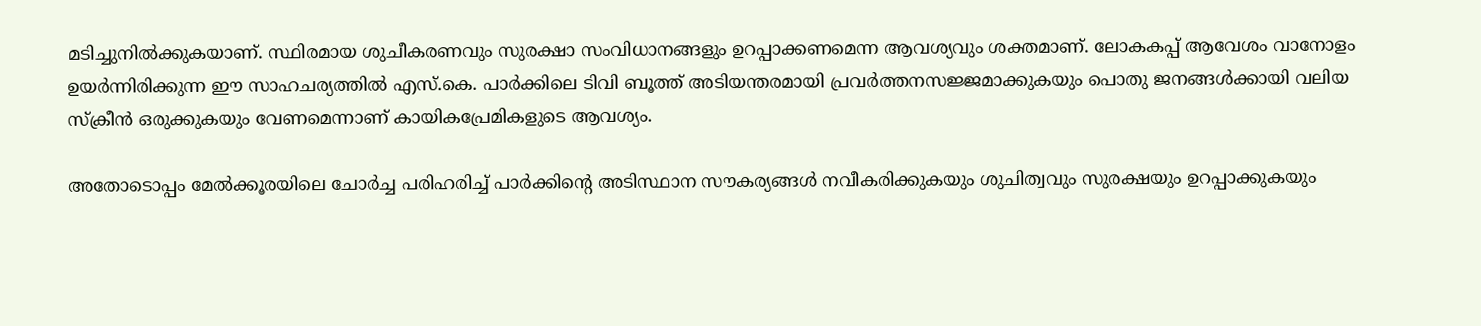മടിച്ചുനിൽക്കുകയാണ്. സ്ഥിരമായ ശുചീകരണവും സുരക്ഷാ സംവിധാനങ്ങളും ഉറപ്പാക്കണമെന്ന ആവശ്യവും ശക്തമാണ്. ലോകകപ്പ് ആവേശം വാനോളം ഉയർന്നിരിക്കുന്ന ഈ സാഹചര്യത്തിൽ എസ്.കെ. പാർക്കിലെ ടിവി ബൂത്ത് അടിയന്തരമായി പ്രവർത്തനസജ്ജമാക്കുകയും പൊതു ജനങ്ങൾക്കായി വലിയ സ്ക്രീൻ ഒരുക്കുകയും വേണമെന്നാണ് കായികപ്രേമികളുടെ ആവശ്യം.

അതോടൊപ്പം മേൽക്കൂരയിലെ ചോർച്ച പരിഹരിച്ച് പാർക്കിന്‍റെ അടിസ്ഥാന സൗകര്യങ്ങൾ നവീകരിക്കുകയും ശുചിത്വവും സുരക്ഷയും ഉറപ്പാക്കുകയും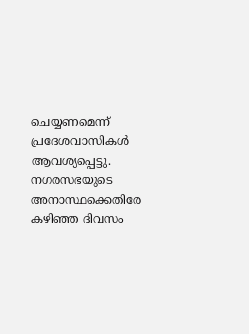ചെയ്യണമെന്ന് പ്രദേശവാസികൾ  ആവശ്യപ്പെട്ടു. നഗരസഭയുടെ അനാസ്ഥക്കെതിരേ കഴിഞ്ഞ ദിവസം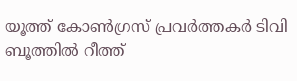യൂത്ത് കോൺഗ്രസ് പ്രവർത്തകർ ടിവി ബൂത്തിൽ റീത്ത്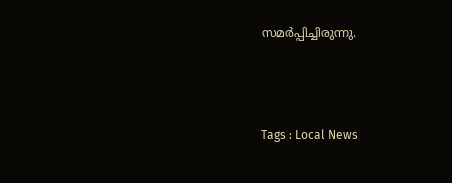സമർപ്പിച്ചിരുന്നു.



Tags : Local News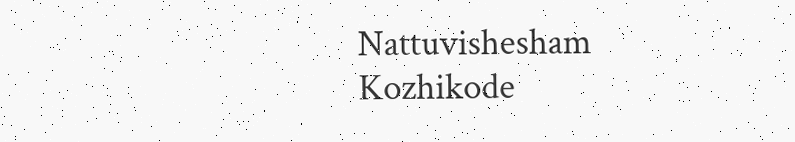Nattuvishesham Kozhikode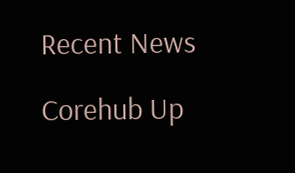Recent News

Corehub Up